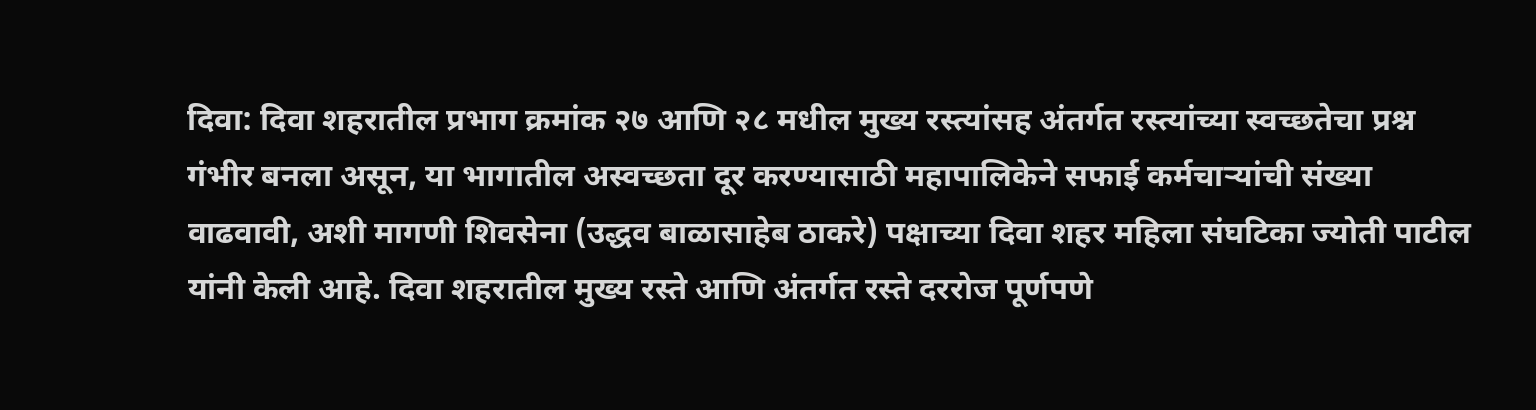दिवा: दिवा शहरातील प्रभाग क्रमांक २७ आणि २८ मधील मुख्य रस्त्यांसह अंतर्गत रस्त्यांच्या स्वच्छतेचा प्रश्न गंभीर बनला असून, या भागातील अस्वच्छता दूर करण्यासाठी महापालिकेने सफाई कर्मचाऱ्यांची संख्या वाढवावी, अशी मागणी शिवसेना (उद्धव बाळासाहेब ठाकरे) पक्षाच्या दिवा शहर महिला संघटिका ज्योती पाटील यांनी केली आहे. दिवा शहरातील मुख्य रस्ते आणि अंतर्गत रस्ते दररोज पूर्णपणे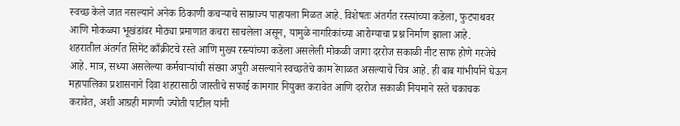स्वच्छ केले जात नसल्याने अनेक ठिकाणी कचऱ्याचे साम्राज्य पाहायला मिळत आहे. विशेषतः अंतर्गत रस्त्यांच्या कडेला, फुटपाथवर आणि मोकळ्या भूखंडांवर मोठ्या प्रमाणात कचरा साचलेला असून, यामुळे नागरिकांच्या आरोग्याचा प्रश्न निर्माण झाला आहे.
शहरातील अंतर्गत सिमेंट काँक्रीटचे रस्ते आणि मुख्य रस्त्यांच्या कडेला असलेली मोकळी जागा दररोज सकाळी नीट साफ होणे गरजेचे आहे. मात्र, सध्या असलेल्या कर्मचाऱ्यांची संख्या अपुरी असल्याने स्वच्छतेचे काम रेंगाळत असल्याचे चित्र आहे. ही बाब गांभीर्याने घेऊन महापालिका प्रशासनाने दिवा शहरासाठी जास्तीचे सफाई कामगार नियुक्त करावेत आणि दररोज सकाळी नियमाने रस्ते चकाचक करावेत, अशी आग्रही मागणी ज्योती पाटील यांनी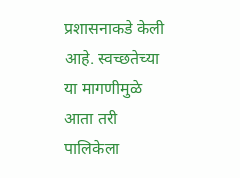प्रशासनाकडे केली आहे. स्वच्छतेच्या या मागणीमुळे आता तरी पालिकेला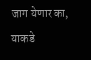जाग येणार का, याकडे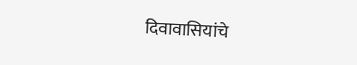दिवावासियांचे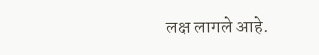लक्ष लागले आहे.